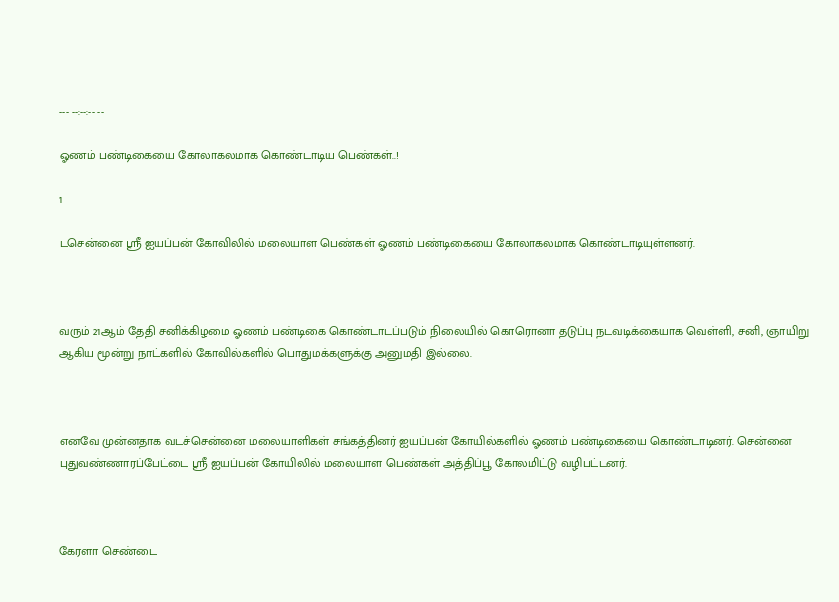--- --:--:-- --

ஓணம் பண்டிகையை கோலாகலமாக கொண்டாடிய பெண்கள்..!

1

டசென்னை ஸ்ரீ ஐயப்பன் கோவிலில் மலையாள பெண்கள் ஓணம் பண்டிகையை கோலாகலமாக கொண்டாடியுள்ளனர்.



வரும் 21ஆம் தேதி சனிக்கிழமை ஓணம் பண்டிகை கொண்டாடப்படும் நிலையில் கொரொனா தடுப்பு நடவடிக்கையாக வெள்ளி, சனி, ஞாயிறு ஆகிய மூன்று நாட்களில் கோவில்களில் பொதுமக்களுக்கு அனுமதி இல்லை.



எனவே முன்னதாக வடச்சென்னை மலையாளிகள் சங்கத்தினர் ஐயப்பன் கோயில்களில் ஓணம் பண்டிகையை கொண்டாடினர். சென்னை புதுவண்ணாரப்பேட்டை ஸ்ரீ ஐயப்பன் கோயிலில் மலையாள பெண்கள் அத்திப்பூ கோலமிட்டு வழிபட்டனர்.



கேரளா செண்டை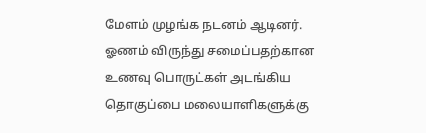மேளம் முழங்க நடனம் ஆடினர். ஓணம் விருந்து சமைப்பதற்கான உணவு பொருட்கள் அடங்கிய தொகுப்பை மலையாளிகளுக்கு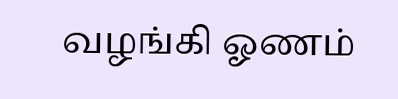வழங்கி ஓணம்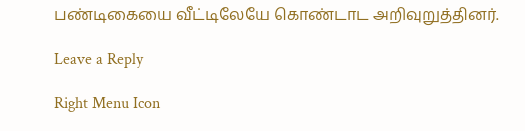பண்டிகையை வீட்டிலேயே கொண்டாட அறிவுறுத்தினர்.

Leave a Reply

Right Menu Icon